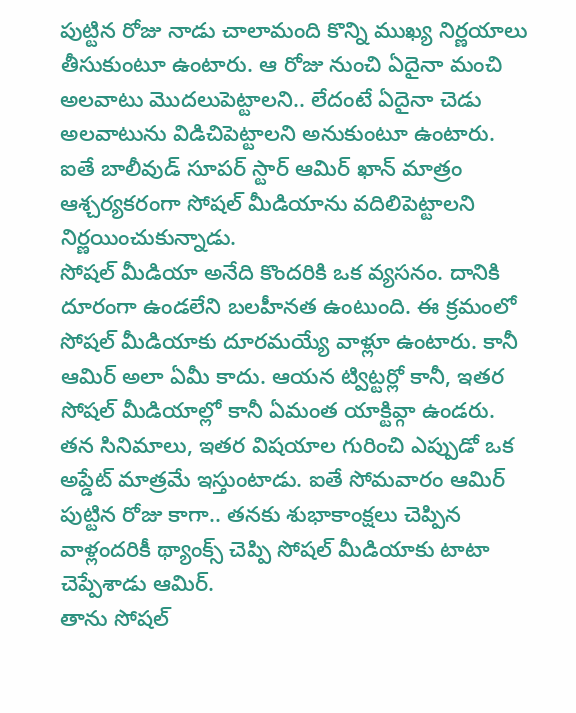పుట్టిన రోజు నాడు చాలామంది కొన్ని ముఖ్య నిర్ణయాలు తీసుకుంటూ ఉంటారు. ఆ రోజు నుంచి ఏదైనా మంచి అలవాటు మొదలుపెట్టాలని.. లేదంటే ఏదైనా చెడు అలవాటును విడిచిపెట్టాలని అనుకుంటూ ఉంటారు. ఐతే బాలీవుడ్ సూపర్ స్టార్ ఆమిర్ ఖాన్ మాత్రం ఆశ్చర్యకరంగా సోషల్ మీడియాను వదిలిపెట్టాలని నిర్ణయించుకున్నాడు.
సోషల్ మీడియా అనేది కొందరికి ఒక వ్యసనం. దానికి దూరంగా ఉండలేని బలహీనత ఉంటుంది. ఈ క్రమంలో సోషల్ మీడియాకు దూరమయ్యే వాళ్లూ ఉంటారు. కానీ ఆమిర్ అలా ఏమీ కాదు. ఆయన ట్విట్టర్లో కానీ, ఇతర సోషల్ మీడియాల్లో కానీ ఏమంత యాక్టివ్గా ఉండరు. తన సినిమాలు, ఇతర విషయాల గురించి ఎప్పుడో ఒక అప్డేట్ మాత్రమే ఇస్తుంటాడు. ఐతే సోమవారం ఆమిర్ పుట్టిన రోజు కాగా.. తనకు శుభాకాంక్షలు చెప్పిన వాళ్లందరికీ థ్యాంక్స్ చెప్పి సోషల్ మీడియాకు టాటా చెప్పేశాడు ఆమిర్.
తాను సోషల్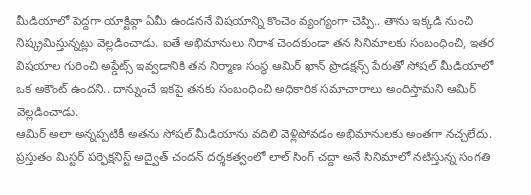మీడియాలో పెద్దగా యాక్టివ్గా ఏమీ ఉండననే విషయాన్ని కొంచెం వ్యంగ్యంగా చెప్పి.. తాను ఇక్కడి నుంచి నిష్క్రమిస్తున్నట్లు వెల్లడించాడు. ఐతే అభిమానులు నిరాశ చెందకుండా తన సినిమాలకు సంబంధించి, ఇతర విషయాల గురించి అప్డేట్స్ ఇవ్వడానికి తన నిర్మాణ సంస్థ ఆమిర్ ఖాన్ ప్రొడక్షన్స్ పేరుతో సోషల్ మీడియాలో ఒక అకౌంట్ ఉందని.. దాన్నుంచే ఇకపై తనకు సంబంధించి అధికారిక సమాచారాలు అందిస్తామని ఆమిర్ వెల్లడించాడు.
ఆమిర్ అలా అన్నప్పటికీ అతను సోషల్ మీడియాను వదిలి వెళ్లిపోవడం అభిమానులకు అంతగా నచ్చలేదు. ప్రస్తుతం మిస్టర్ పర్ఫెక్షనిస్ట్ అద్వైత్ చందన్ దర్శకత్వంలో లాల్ సింగ్ చద్దా అనే సినిమాలో నటిస్తున్న సంగతి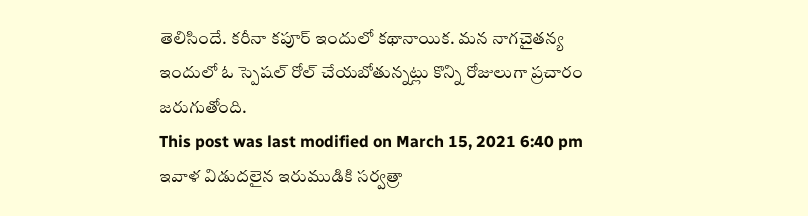తెలిసిందే. కరీనా కపూర్ ఇందులో కథానాయిక. మన నాగచైతన్య ఇందులో ఓ స్పెషల్ రోల్ చేయబోతున్నట్లు కొన్ని రోజులుగా ప్రచారం జరుగుతోంది.
This post was last modified on March 15, 2021 6:40 pm
ఇవాళ విడుదలైన ఇరుముడికి సర్వత్రా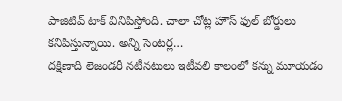పాజిటివ్ టాక్ వినిపిస్తోంది. చాలా చోట్ల హౌస్ ఫుల్ బోర్డులు కనిపిస్తున్నాయి. అన్ని సెంటర్ల…
దక్షిణాది లెజండరీ నటీనటులు ఇటీవలి కాలంలో కన్ను మూయడం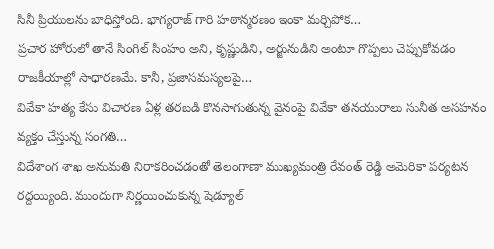సినీ ప్రియులను బాధిస్తోంది. భాగ్యరాజ్ గారి హఠాన్మరణం ఇంకా మర్చిపోక…
ప్రచార హోరులో తానే సింగిల్ సింహం అని, కృష్ణుడిని, అర్జునుడిని అంటూ గొప్పలు చెప్పుకోవడం రాజకీయాల్లో సాధారణమే. కానీ, ప్రజాసమస్యలపై…
వివేకా హత్య కేసు విచారణ ఏళ్ల తరబడి కొనసాగుతున్న వైనంపై వివేకా తనయురాలు సునీత అసహనం వ్యక్తం చేస్తున్న సంగతి…
విదేశాంగ శాఖ అనుమతి నిరాకరించడంతో తెలంగాణా ముఖ్యమంత్రి రేవంత్ రెడ్డి అమెరికా పర్యటన రద్దయ్యింది. ముందుగా నిర్ణయించుకున్న షెడ్యూల్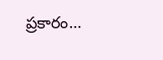ప్రకారం…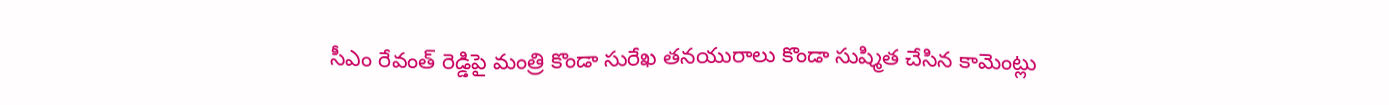సీఎం రేవంత్ రెడ్డిపై మంత్రి కొండా సురేఖ తనయురాలు కొండా సుష్మిత చేసిన కామెంట్లు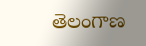తెలంగాణ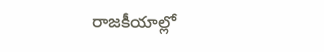రాజకీయాల్లో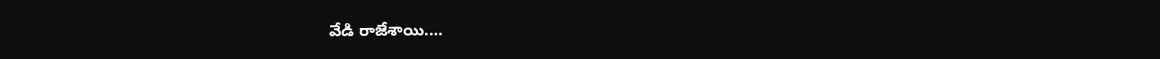వేడి రాజేశాయి.…